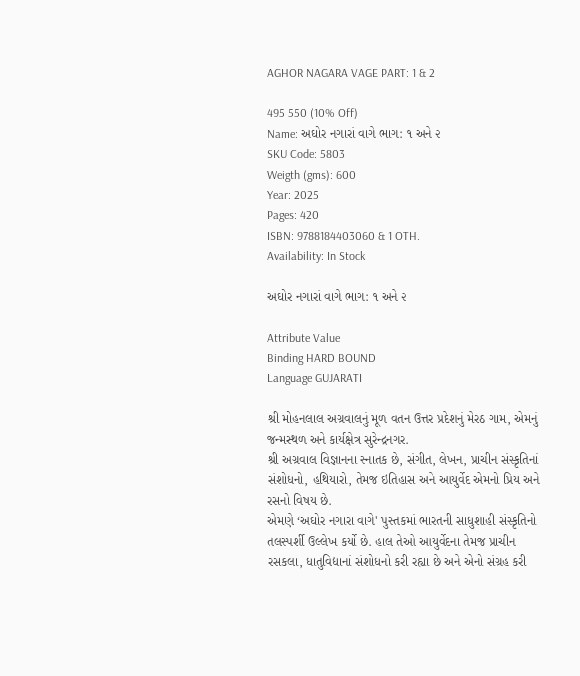AGHOR NAGARA VAGE PART: 1 & 2

495 550 (10% Off)
Name: અઘોર નગારાં વાગે ભાગ: ૧ અને ૨
SKU Code: 5803
Weigth (gms): 600
Year: 2025
Pages: 420
ISBN: 9788184403060 & 1 OTH.
Availability: In Stock

અઘોર નગારાં વાગે ભાગ: ૧ અને ૨

Attribute Value
Binding HARD BOUND
Language GUJARATI

શ્રી મોહનલાલ અગ્રવાલનું મૂળ વતન ઉત્તર પ્રદેશનું મેરઠ ગામ, એમનું જન્મસ્થળ અને કાર્યક્ષેત્ર સુરેન્દ્રનગર.
શ્રી અગ્રવાલ વિજ્ઞાનના સ્નાતક છે, સંગીત, લેખન, પ્રાચીન સંસ્કૃતિનાં સંશોધનો, હથિયારો, તેમજ ઇતિહાસ અને આયુર્વેદ એમનો પ્રિય અને રસનો વિષય છે.
એમણે ‘અઘોર નગારા વાગે' પુસ્તકમાં ભારતની સાધુશાહી સંસ્કૃતિનો તલસ્પર્શી ઉલ્લેખ કર્યો છે. હાલ તેઓ આયુર્વેદના તેમજ પ્રાચીન રસકલા, ધાતુવિદ્યાનાં સંશોધનો કરી રહ્યા છે અને એનો સંગ્રહ કરી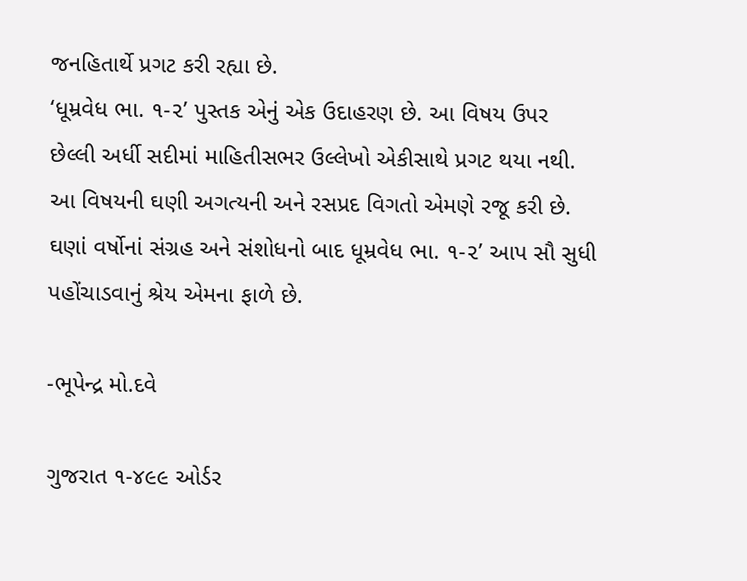જનહિતાર્થે પ્રગટ કરી રહ્યા છે.
‘ધૂમ્રવેધ ભા. ૧-૨’ પુસ્તક એનું એક ઉદાહરણ છે. આ વિષય ઉપર છેલ્લી અર્ધી સદીમાં માહિતીસભર ઉલ્લેખો એકીસાથે પ્રગટ થયા નથી. આ વિષયની ઘણી અગત્યની અને રસપ્રદ વિગતો એમણે રજૂ કરી છે.
ઘણાં વર્ષોનાં સંગ્રહ અને સંશોધનો બાદ ધૂમ્રવેધ ભા. ૧-૨’ આપ સૌ સુધી પહોંચાડવાનું શ્રેય એમના ફાળે છે.

-ભૂપેન્દ્ર મો.દવે

ગુજરાત ૧-૪૯૯ ઓર્ડર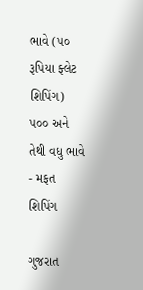ભાવે (૫૦ રૂપિયા ફ્લેટ શિપિંગ) ૫૦૦ અને તેથી વધુ ભાવે - મફત શિપિંગ

ગુજરાત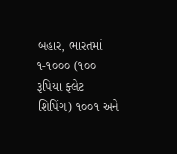બહાર, ભારતમાં ૧-૧૦૦૦ (૧૦૦ રૂપિયા ફ્લેટ શિપિંગ) ૧૦૦૧ અને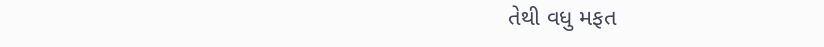તેથી વધુ મફત